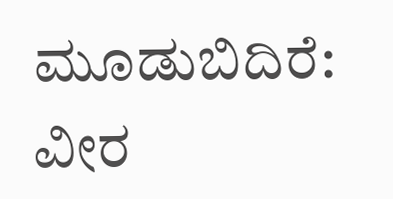ಮೂಡುಬಿದಿರೆ: ವೀರ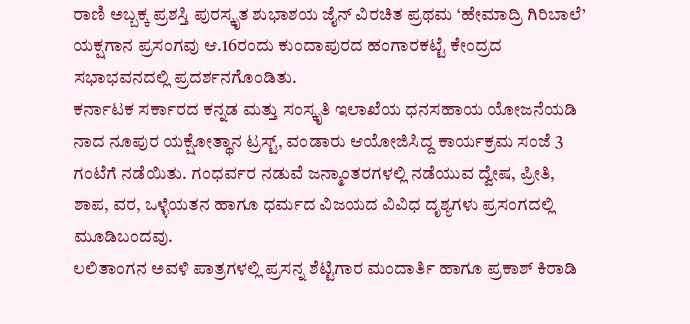ರಾಣಿ ಅಬ್ಬಕ್ಕ ಪ್ರಶಸ್ತಿ ಪುರಸ್ಕೃತ ಶುಭಾಶಯ ಜೈನ್ ವಿರಚಿತ ಪ್ರಥಮ ‘ಹೇಮಾದ್ರಿ ಗಿರಿಬಾಲೆ’ ಯಕ್ಷಗಾನ ಪ್ರಸಂಗವು ಆ.16ರಂದು ಕುಂದಾಪುರದ ಹಂಗಾರಕಟ್ಟೆ ಕೇಂದ್ರದ ಸಭಾಭವನದಲ್ಲಿ ಪ್ರದರ್ಶನಗೊಂಡಿತು.
ಕರ್ನಾಟಕ ಸರ್ಕಾರದ ಕನ್ನಡ ಮತ್ತು ಸಂಸ್ಕೃತಿ ಇಲಾಖೆಯ ಧನಸಹಾಯ ಯೋಜನೆಯಡಿ ನಾದ ನೂಪುರ ಯಕ್ಷೋತ್ಥಾನ ಟ್ರಸ್ಟ್, ವಂಡಾರು ಆಯೋಜಿಸಿದ್ದ ಕಾರ್ಯಕ್ರಮ ಸಂಜೆ 3 ಗಂಟೆಗೆ ನಡೆಯಿತು. ಗಂಧರ್ವರ ನಡುವೆ ಜನ್ಮಾಂತರಗಳಲ್ಲಿ ನಡೆಯುವ ದ್ವೇಷ, ಪ್ರೀತಿ, ಶಾಪ, ವರ, ಒಳ್ಳೆಯತನ ಹಾಗೂ ಧರ್ಮದ ವಿಜಯದ ವಿವಿಧ ದೃಶ್ಯಗಳು ಪ್ರಸಂಗದಲ್ಲಿ ಮೂಡಿಬಂದವು.
ಲಲಿತಾಂಗನ ಅವಳಿ ಪಾತ್ರಗಳಲ್ಲಿ ಪ್ರಸನ್ನ ಶೆಟ್ಟಿಗಾರ ಮಂದಾರ್ತಿ ಹಾಗೂ ಪ್ರಕಾಶ್ ಕಿರಾಡಿ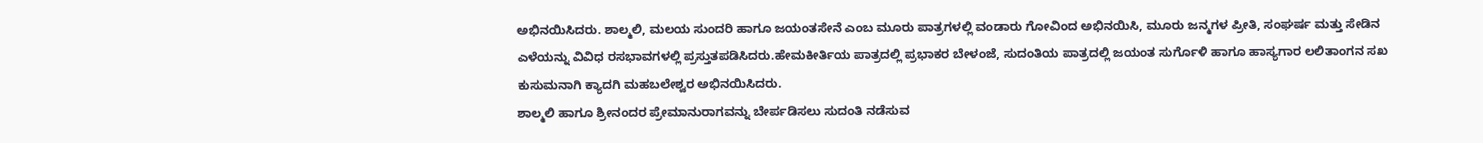ಅಭಿನಯಿಸಿದರು. ಶಾಲ್ಮಲಿ, ಮಲಯ ಸುಂದರಿ ಹಾಗೂ ಜಯಂತಸೇನೆ ಎಂಬ ಮೂರು ಪಾತ್ರಗಳಲ್ಲಿ ವಂಡಾರು ಗೋವಿಂದ ಅಭಿನಯಿಸಿ, ಮೂರು ಜನ್ಮಗಳ ಪ್ರೀತಿ, ಸಂಘರ್ಷ ಮತ್ತು ಸೇಡಿನ ಎಳೆಯನ್ನು ವಿವಿಧ ರಸಭಾವಗಳಲ್ಲಿ ಪ್ರಸ್ತುತಪಡಿಸಿದರು.ಹೇಮಕೀರ್ತಿಯ ಪಾತ್ರದಲ್ಲಿ ಪ್ರಭಾಕರ ಬೇಳಂಜೆ, ಸುದಂತಿಯ ಪಾತ್ರದಲ್ಲಿ ಜಯಂತ ಸುರ್ಗೊಳಿ ಹಾಗೂ ಹಾಸ್ಯಗಾರ ಲಲಿತಾಂಗನ ಸಖ ಕುಸುಮನಾಗಿ ಕ್ಯಾದಗಿ ಮಹಬಲೇಶ್ವರ ಅಭಿನಯಿಸಿದರು.
ಶಾಲ್ಮಲಿ ಹಾಗೂ ಶ್ರೀನಂದರ ಪ್ರೇಮಾನುರಾಗವನ್ನು ಬೇರ್ಪಡಿಸಲು ಸುದಂತಿ ನಡೆಸುವ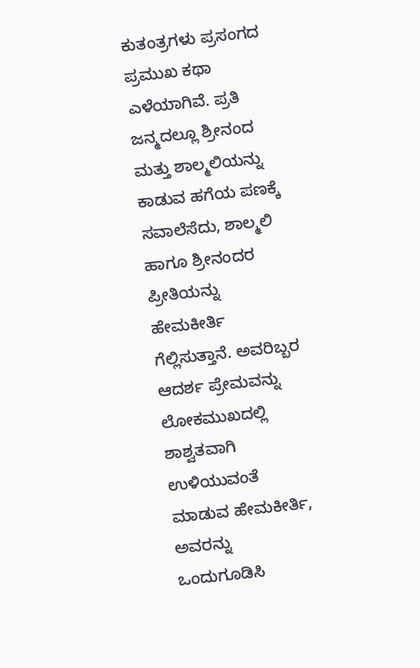ಕುತಂತ್ರಗಳು ಪ್ರಸಂಗದ ಪ್ರಮುಖ ಕಥಾ ಎಳೆಯಾಗಿವೆ. ಪ್ರತಿ ಜನ್ಮದಲ್ಲೂ ಶ್ರೀನಂದ ಮತ್ತು ಶಾಲ್ಮಲಿಯನ್ನು ಕಾಡುವ ಹಗೆಯ ಪಣಕ್ಕೆ ಸವಾಲೆಸೆದು, ಶಾಲ್ಮಲಿ ಹಾಗೂ ಶ್ರೀನಂದರ ಪ್ರೀತಿಯನ್ನು ಹೇಮಕೀರ್ತಿ ಗೆಲ್ಲಿಸುತ್ತಾನೆ. ಅವರಿಬ್ಬರ ಆದರ್ಶ ಪ್ರೇಮವನ್ನು ಲೋಕಮುಖದಲ್ಲಿ ಶಾಶ್ವತವಾಗಿ ಉಳಿಯುವಂತೆ ಮಾಡುವ ಹೇಮಕೀರ್ತಿ, ಅವರನ್ನು ಒಂದುಗೂಡಿಸಿ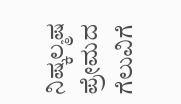ನಿಷ್ಕಲ್ಮಷ ಪ್ರೇಮದ ಗೆಲುವಿಗೆ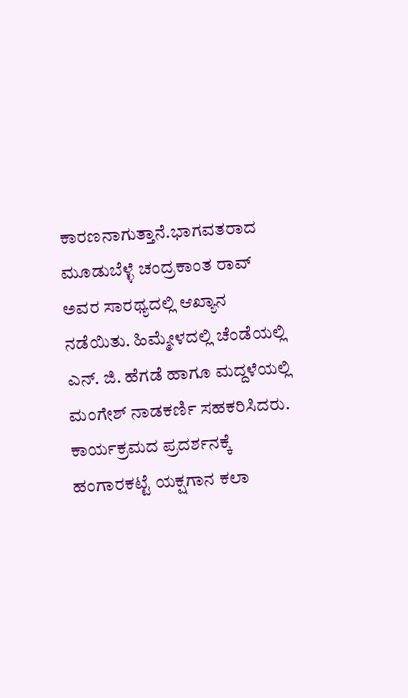ಕಾರಣನಾಗುತ್ತಾನೆ.ಭಾಗವತರಾದ ಮೂಡುಬೆಳ್ಳೆ ಚಂದ್ರಕಾಂತ ರಾವ್ ಅವರ ಸಾರಥ್ಯದಲ್ಲಿ ಆಖ್ಯಾನ ನಡೆಯಿತು. ಹಿಮ್ಮೇಳದಲ್ಲಿ ಚೆಂಡೆಯಲ್ಲಿ ಎನ್. ಜಿ. ಹೆಗಡೆ ಹಾಗೂ ಮದ್ದಳೆಯಲ್ಲಿ ಮಂಗೇಶ್ ನಾಡಕರ್ಣಿ ಸಹಕರಿಸಿದರು. ಕಾರ್ಯಕ್ರಮದ ಪ್ರದರ್ಶನಕ್ಕೆ ಹಂಗಾರಕಟ್ಟೆ ಯಕ್ಷಗಾನ ಕಲಾ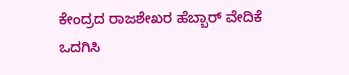ಕೇಂದ್ರದ ರಾಜಶೇಖರ ಹೆಬ್ಬಾರ್ ವೇದಿಕೆ ಒದಗಿಸಿ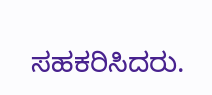ಸಹಕರಿಸಿದರು.